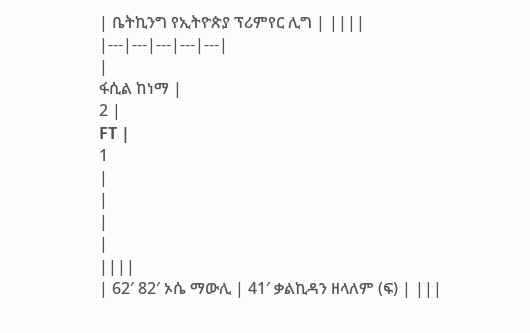| ቤትኪንግ የኢትዮጵያ ፕሪምየር ሊግ | ||||
|---|---|---|---|---|
|
ፋሲል ከነማ |
2 |
FT |
1
|
|
|
|
||||
| 62′ 82′ ኦሴ ማውሊ | 41′ ቃልኪዳን ዘላለም (ፍ) | |||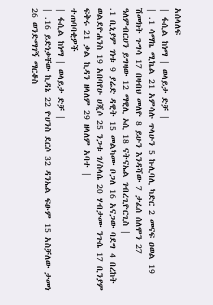አሰላለፍ
| ፋሲል ከነማ | ወላይታ ድቻ |
| .1 ሳማኬ ሚኬል 21 አምሳሉ ጥላሁን 5 ኩሊባሊ ካድር 2 መናፍ ዐወል 19 ሽመክት ጉግሳ 17 በዛብህ መለዮ 8 ይሁን እንዳሻው 7 ታፈሰ ሰለሞን 27 ዓለምብርሀን ይግዛው 12 ማዊሊ ኦሲ 18 ናትናኤል ገብረጊዮርጊስ |
.1 ቢኒያም ገነቱ 9 ያሬድ ዳዊት 15 መልካሙ ቦጋለ 16 አናጋው ባደግ 4 በረከት ወልደዮሐንስ 19 አበባየሁ ሀጂሶ 25 ንጋቱ ገ/ስላሴ 20 ሃብታሙ ንጉሴ 17 ቢንያም ፍቅሩ 21 ቃል ኪዳን ዘላለም 29 ዘላለም አባተ |
ተጠባባቂዎች
| ፋሲል ከነማ | ወላይታ ድቻ |
| .16 ይድነቃቸው ኪዳኔ 22 ዮሀንስ ደርሶ 32 ዳንኤል ፍፁም 15 አስቻለው ታመነ 26 ወንድማገኝ ማርቆስ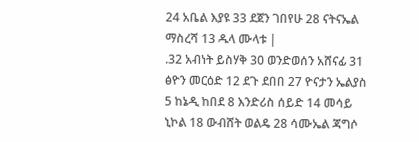24 አቤል እያዩ 33 ደጀን ገበየሁ 28 ናትናኤል ማስረሻ 13 ዱላ ሙላቱ |
.32 አብነት ይስሃቅ 30 ወንድወሰን አሸናፊ 31 ፅዮን መርዕድ 12 ደጉ ደበበ 27 ዮናታን ኤልያስ 5 ከኔዲ ከበደ 8 እንድሪስ ሰይድ 14 መሳይ ኒኮል 18 ውብሸት ወልዴ 28 ሳሙኤል ጃግሶ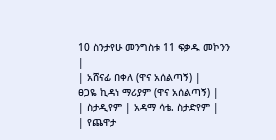10 ስንታየሁ መንግስቱ 11 ፍቃዱ መኮንን |
| አሸናፊ በቀለ (ዋና አሰልጣኝ) |
ፀጋዬ ኪዳነ ማሪያም (ዋና አሰልጣኝ) |
| ስታዲየም | አዳማ ሳቴ. ስታድየም |
| የጨዋታ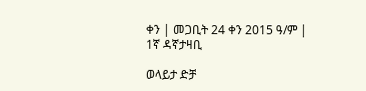ቀን | መጋቢት 24 ቀን 2015 ዓ/ም |
1ኛ ዳኛታዛቢ

ወላይታ ድቻ